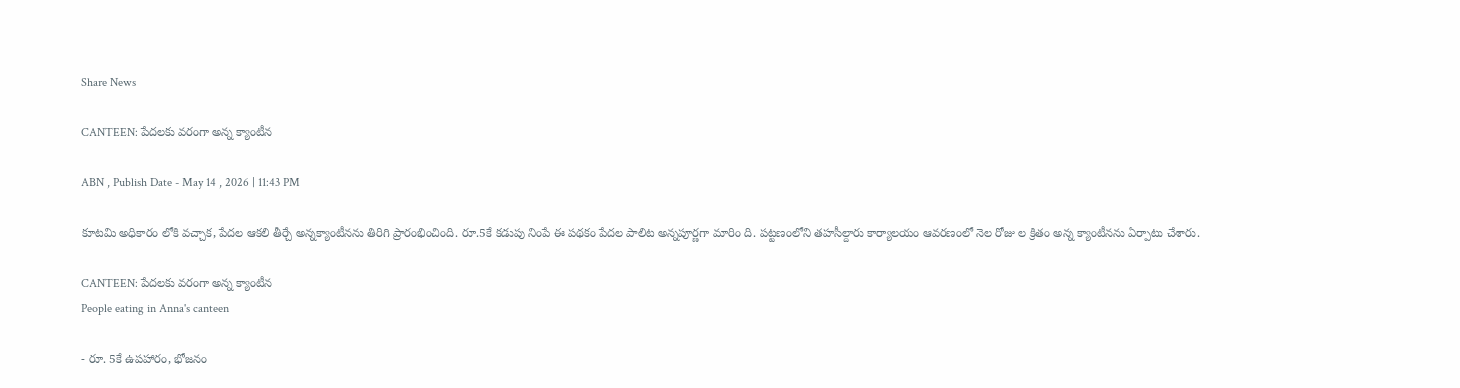Share News

CANTEEN: పేదలకు వరంగా అన్న క్యాంటీన

ABN , Publish Date - May 14 , 2026 | 11:43 PM

కూటమి అధికారం లోకి వచ్చాక, పేదల ఆకలి తీర్చే అన్నక్యాంటీనను తిరిగి ప్రారంభించింది. రూ.5కే కడుపు నింపే ఈ పథకం పేదల పాలిట అన్నపూర్ణగా మారిం ది. పట్టణంలోని తహసీల్దారు కార్యాలయం ఆవరణంలో నెల రోజు ల క్రితం అన్న క్యాంటీనను ఏర్పాటు చేశారు.

CANTEEN: పేదలకు వరంగా అన్న క్యాంటీన
People eating in Anna's canteen

- రూ. 5కే ఉపహారం, భోజనం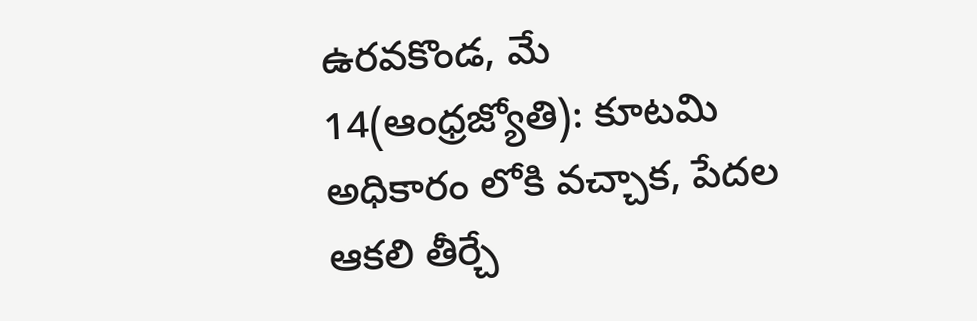ఉరవకొండ, మే 14(ఆంధ్రజ్యోతి): కూటమి అధికారం లోకి వచ్చాక, పేదల ఆకలి తీర్చే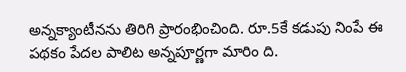అన్నక్యాంటీనను తిరిగి ప్రారంభించింది. రూ.5కే కడుపు నింపే ఈ పథకం పేదల పాలిట అన్నపూర్ణగా మారిం ది.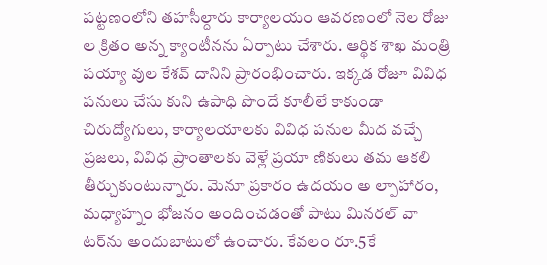పట్టణంలోని తహసీల్దారు కార్యాలయం ఆవరణంలో నెల రోజు ల క్రితం అన్న క్యాంటీనను ఏర్పాటు చేశారు. ఆర్థిక శాఖ మంత్రి పయ్యా వుల కేశవ్‌ దానిని ప్రారంభించారు. ఇక్కడ రోజూ వివిధ పనులు చేసు కుని ఉపాధి పొందే కూలీలే కాకుండా చిరుద్యోగులు, కార్యాలయాలకు వివిధ పనుల మీద వచ్చే ప్రజలు, వివిధ ప్రాంతాలకు వెళ్లే ప్రయా ణికులు తమ ఆకలి తీర్చుకుంటున్నారు. మెనూ ప్రకారం ఉదయం అ ల్పాహారం, మధ్యాహ్నం భోజనం అందించడంతో పాటు మినరల్‌ వా టర్‌ను అందుబాటులో ఉంచారు. కేవలం రూ.5కే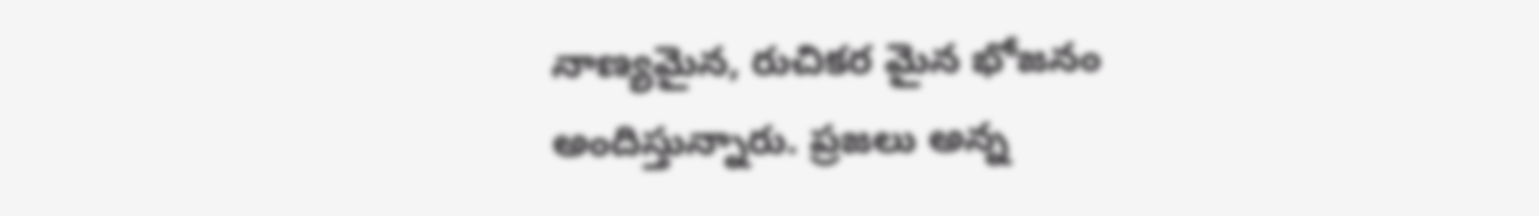నాణ్యమైన, రుచికర మైన భోజనం అందిస్తున్నారు. ప్రజలు అన్న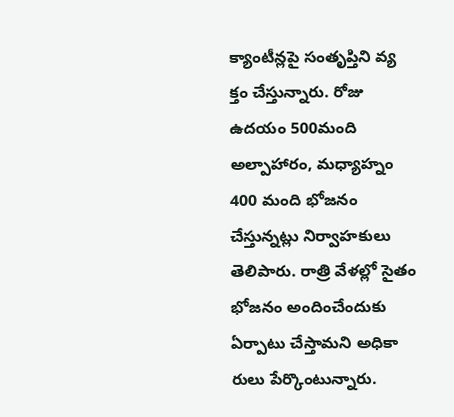క్యాంటీన్లపై సంతృప్తిని వ్య క్తం చేస్తున్నారు. రోజు ఉదయం 500మంది అల్పాహారం, మధ్యాహ్నం 400 మంది భోజనం చేస్తున్నట్లు నిర్వాహకులు తెలిపారు. రాత్రి వేళల్లో సైతం భోజనం అందించేందుకు ఏర్పాటు చేస్తామని అధికా రులు పేర్కొంటున్నారు.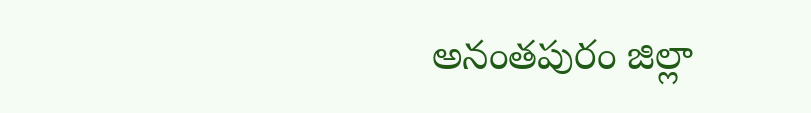అనంతపురం జిల్లా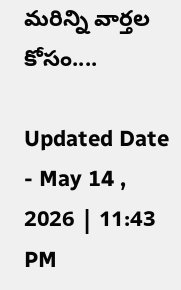మరిన్ని వార్తల కోసం....

Updated Date - May 14 , 2026 | 11:43 PM